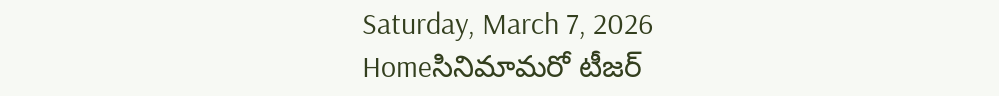Saturday, March 7, 2026
Homeసినిమామరో టీజర్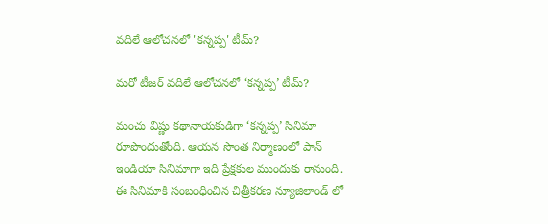వదిలే ఆలోచనలో 'కన్నప్ప' టీమ్?

మరో టీజర్ వదిలే ఆలోచనలో ‘కన్నప్ప’ టీమ్?

మంచు విష్ణు కథానాయకుడిగా ‘కన్నప్ప’ సినిమా రూపొందుతోంది. ఆయన సొంత నిర్మాణంలో పాన్ ఇండియా సినిమాగా ఇది ప్రేక్షకుల ముందుకు రానుంది. ఈ సినిమాకి సంబంధించిన చిత్రీకరణ న్యూజిలాండ్ లో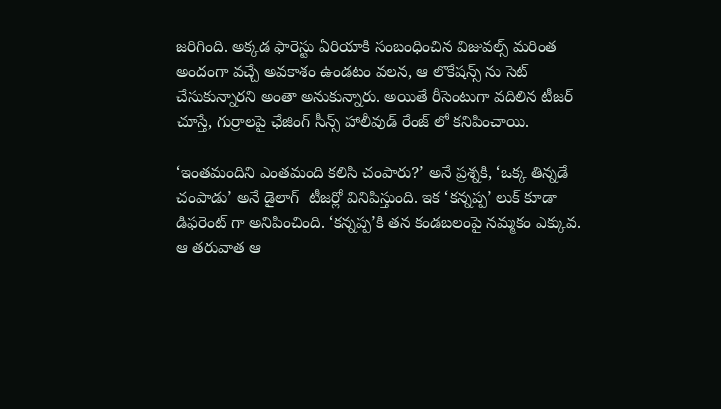జరిగింది. అక్కడ ఫారెస్టు ఏరియాకి సంబంధించిన విజువల్స్ మరింత అందంగా వచ్చే అవకాశం ఉండటం వలన, ఆ లొకేషన్స్ ను సెట్ చేసుకున్నారని అంతా అనుకున్నారు. అయితే రీసెంటుగా వదిలిన టీజర్ చూస్తే, గుర్రాలపై ఛేజింగ్ సీన్స్ హాలీవుడ్ రేంజ్ లో కనిపించాయి.

‘ఇంతమందిని ఎంతమంది కలిసి చంపారు?’ అనే ప్రశ్నకి, ‘ఒక్క తిన్నడే చంపాడు’ అనే డైలాగ్  టీజర్లో వినిపిస్తుంది. ఇక ‘కన్నప్ప’ లుక్ కూడా డిఫరెంట్ గా అనిపించింది. ‘కన్నప్ప’కి తన కండబలంపై నమ్మకం ఎక్కువ. ఆ తరువాత ఆ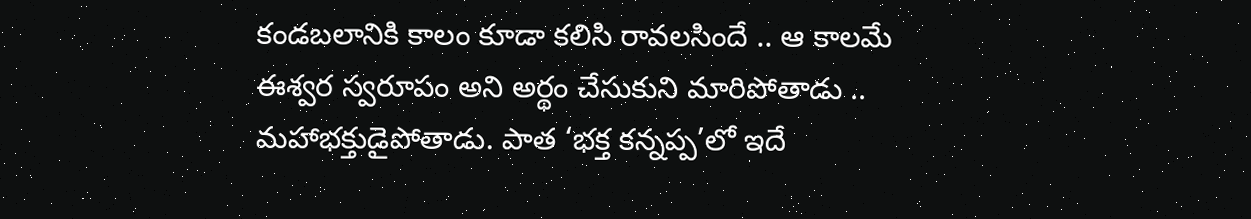కండబలానికి కాలం కూడా కలిసి రావలసిందే .. ఆ కాలమే ఈశ్వర స్వరూపం అని అర్థం చేసుకుని మారిపోతాడు .. మహాభక్తుడైపోతాడు. పాత ‘భక్త కన్నప్ప’లో ఇదే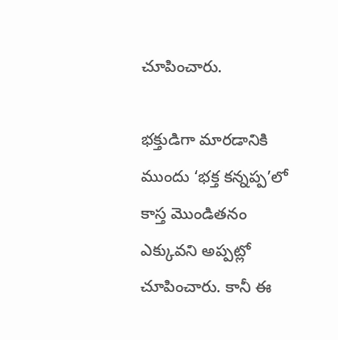చూపించారు.

భక్తుడిగా మారడానికి ముందు ‘భక్త కన్నప్ప’లో కాస్త మొండితనం ఎక్కువని అప్పట్లో చూపించారు. కానీ ఈ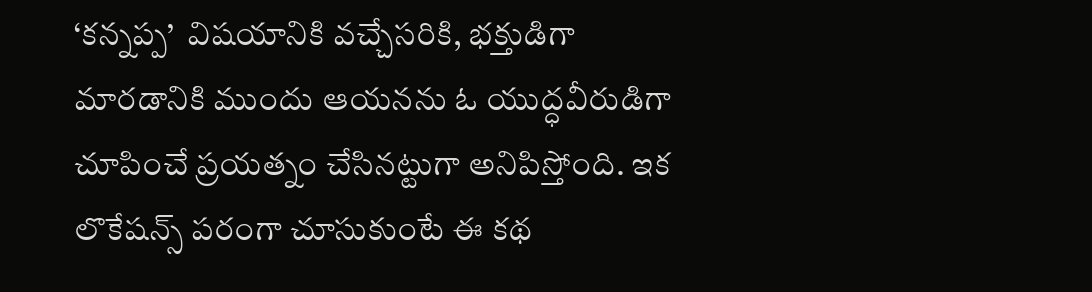‘కన్నప్ప’  విషయానికి వచ్చేసరికి, భక్తుడిగా మారడానికి ముందు ఆయనను ఓ యుద్ధవీరుడిగా చూపించే ప్రయత్నం చేసినట్టుగా అనిపిస్తోంది. ఇక లొకేషన్స్ పరంగా చూసుకుంటే ఈ కథ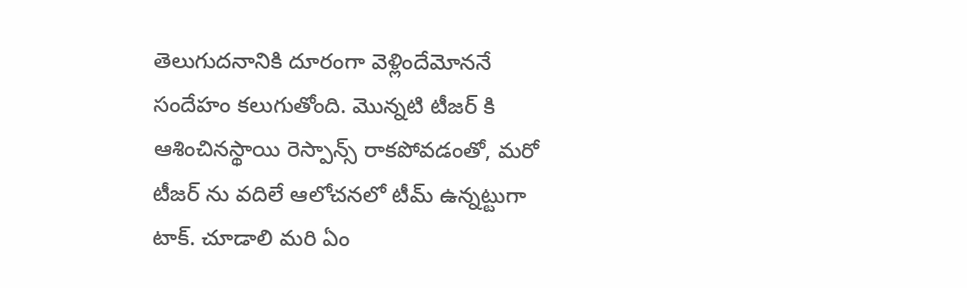తెలుగుదనానికి దూరంగా వెళ్లిందేమోననే సందేహం కలుగుతోంది. మొన్నటి టీజర్ కి ఆశించినస్థాయి రెస్పాన్స్ రాకపోవడంతో, మరో టీజర్ ను వదిలే ఆలోచనలో టీమ్ ఉన్నట్టుగా టాక్. చూడాలి మరి ఏం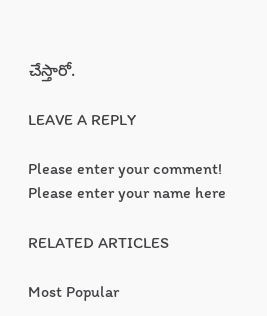చేస్తారో.

LEAVE A REPLY

Please enter your comment!
Please enter your name here

RELATED ARTICLES

Most Popular